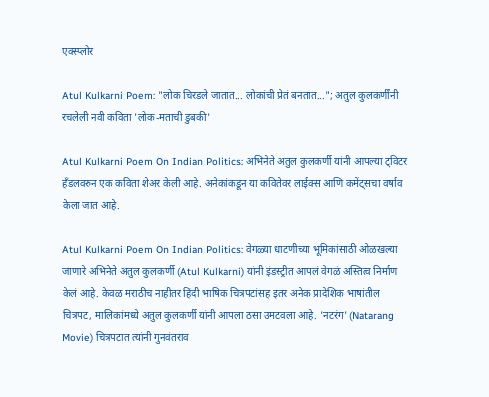एक्स्प्लोर

Atul Kulkarni Poem: "लोक चिरडले जातात... लोकांची प्रेतं बनतात..."; अतुल कुलकर्णींनी रचलेली नवी कविता 'लोक-मताची डुबकी'

Atul Kulkarni Poem On Indian Politics: अभिनेते अतुल कुलकर्णी यांनी आपल्या ट्विटर हँडलवरुन एक कविता शेअर केली आहे. अनेकांकडून या कवितेवर लाईक्स आणि कमेंट्सचा वर्षाव केला जात आहे.

Atul Kulkarni Poem On Indian Politics: वेगळ्या धाटणीच्या भूमिकांसाठी ओळखल्या जाणारे अभिनेते अतुल कुलकर्णी (Atul Kulkarni) यांनी इंडस्ट्रीत आपलं वेगळं अस्तित्व निर्माण केलं आहे. केवळ मराठीच नाहीतर हिंदी भाषिक चित्रपटांसह इतर अनेक प्रादेशिक भाषांतील चित्रपट, मालिकांमध्ये अतुल कुलकर्णी यांनी आपला ठसा उमटवला आहे. 'नटरंग' (Natarang Movie) चित्रपटात त्यांनी गुनवंतराव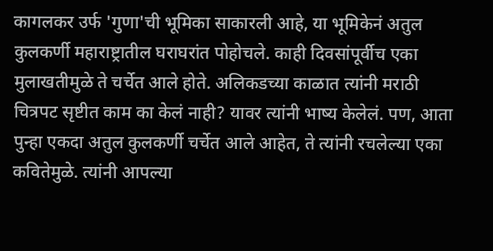कागलकर उर्फ 'गुणा'ची भूमिका साकारली आहे, या भूमिकेनं अतुल कुलकर्णी महाराष्ट्रातील घराघरांत पोहोचले. काही दिवसांपूर्वीच एका मुलाखतीमुळे ते चर्चेत आले होते. अलिकडच्या काळात त्यांनी मराठी चित्रपट सृष्टीत काम का केलं नाही? यावर त्यांनी भाष्य केलेलं. पण, आता पुन्हा एकदा अतुल कुलकर्णी चर्चेत आले आहेत, ते त्यांनी रचलेल्या एका कवितेमुळे. त्यांनी आपल्या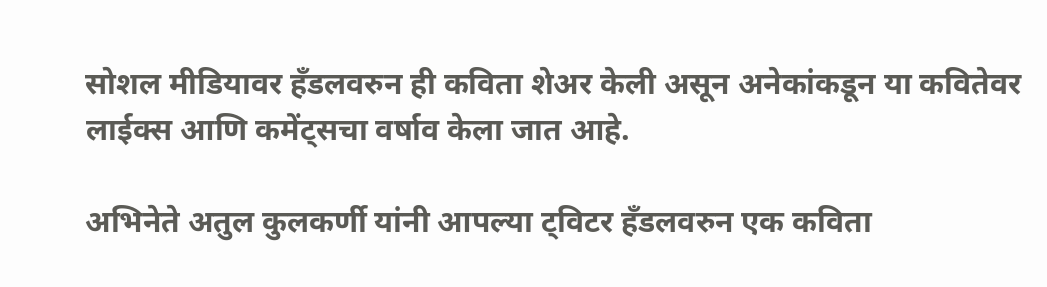सोशल मीडियावर हँडलवरुन ही कविता शेअर केली असून अनेकांकडून या कवितेवर लाईक्स आणि कमेंट्सचा वर्षाव केला जात आहे.

अभिनेते अतुल कुलकर्णी यांनी आपल्या ट्विटर हँडलवरुन एक कविता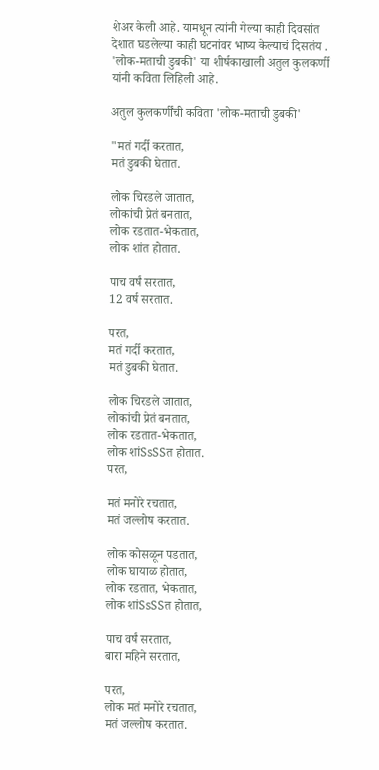शेअर केली आहे. यामधून त्यांनी गेल्या काही दिवसांत देशात घडलेल्या काही घटनांवर भाष्य केल्याचं दिसतंय . 'लोक-मताची डुबकी' या शीर्षकाखाली अतुल कुलकर्णी यांनी कविता लिहिली आहे.

अतुल कुलकर्णींची कविता 'लोक-मताची डुबकी'

"मतं गर्दी करतात,
मतं डुबकी घेतात.

लोक चिरडले जातात,
लोकांची प्रेतं बनतात,
लोक रडतात-भेकतात,
लोक शांत होतात.

पाच वर्षं सरतात,
12 वर्ष सरतात.

परत,
मतं गर्दी करतात,
मतं डुबकी घेतात.

लोक चिरडले जातात,
लोकांची प्रेतं बनतात,
लोक रडतात-भेकतात,
लोक शांSsSSत होतात.
परत,

मतं मनोरे रचतात,
मतं जल्लोष करतात.

लोक कोसळून पडतात,
लोक घायाळ होतात,
लोक रडतात, भेकतात,
लोक शांSsSSत होतात,

पाच वर्षं सरतात,
बारा महिने सरतात,

परत,
लोक मतं मनोरे रचतात,
मतं जल्लोष करतात.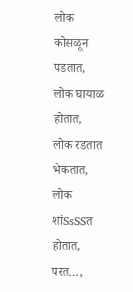लोक कोसळून पडतात,
लोक घायाळ होतात,
लोक रडतात भेकतात,
लोक शांSsSSत होतात,
परत…,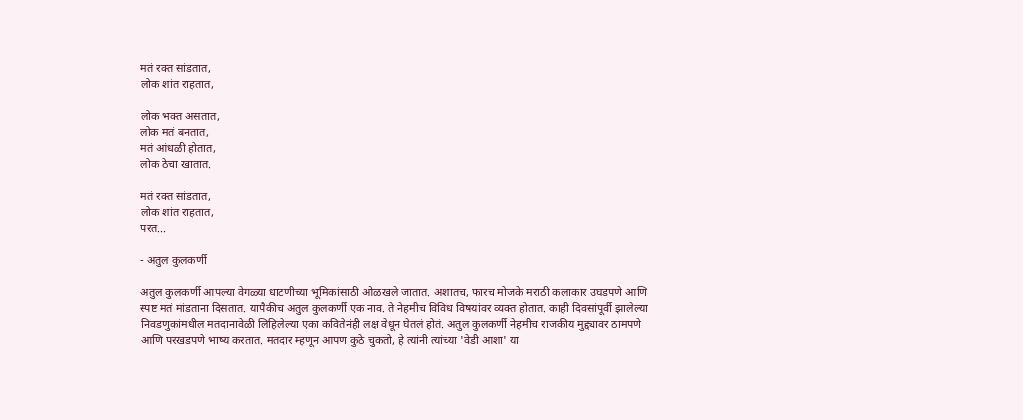मतं रक्त सांडतात,
लोक शांत राहतात,

लोक भक्त असतात,
लोक मतं बनतात,
मतं आंधळी होतात,
लोक ठेचा खातात.

मतं रक्त सांडतात,
लोक शांत राहतात,
परत...

- अतुल कुलकर्णी

अतुल कुलकर्णी आपल्या वेगळ्या धाटणीच्या भूमिकांसाठी ओळखले जातात. अशातच, फारच मोजके मराठी कलाकार उघडपणे आणि स्पष्ट मतं मांडताना दिसतात. यापैकीच अतुल कुलकर्णी एक नाव. ते नेहमीच विविध विषयांवर व्यक्त होतात. काही दिवसांपूर्वी झालेल्या निवडणुकांमधील मतदानावेळी लिहिलेल्या एका कवितेनंही लक्ष वेधून घेतलं होतं. अतुल कुलकर्णी नेहमीच राजकीय मुद्द्यावर ठामपणे आणि परखडपणे भाष्य करतात. मतदार म्हणून आपण कुठे चुकतो, हे त्यांनी त्यांच्या 'वेडी आशा' या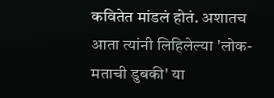कवितेत मांडलं होतं. अशातच आता त्यांनी लिहिलेल्या 'लोक-मताची डुबकी' या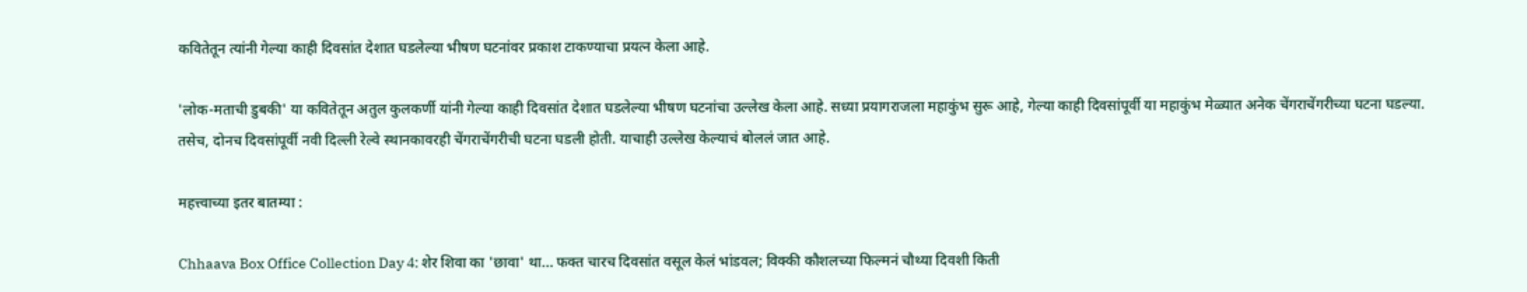कवितेतून त्यांनी गेल्या काही दिवसांत देशात घडलेल्या भीषण घटनांवर प्रकाश टाकण्याचा प्रयत्न केला आहे.

'लोक-मताची डुबकी' या कवितेतून अतुल कुलकर्णी यांनी गेल्या काही दिवसांत देशात घडलेल्या भीषण घटनांचा उल्लेख केला आहे. सध्या प्रयागराजला महाकुंभ सुरू आहे, गेल्या काही दिवसांपूर्वी या महाकुंभ मेळ्यात अनेक चेंगराचेंगरीच्या घटना घडल्या. तसेच, दोनच दिवसांपूर्वी नवी दिल्ली रेल्वे स्थानकावरही चेंगराचेंगरीची घटना घडली होती. याचाही उल्लेख केल्याचं बोललं जात आहे.

महत्त्वाच्या इतर बातम्या :

Chhaava Box Office Collection Day 4: शेर शिवा का 'छावा' था... फक्त चारच दिवसांत वसूल केलं भांडवल; विक्की कौशलच्या फिल्मनं चौथ्या दिवशी किती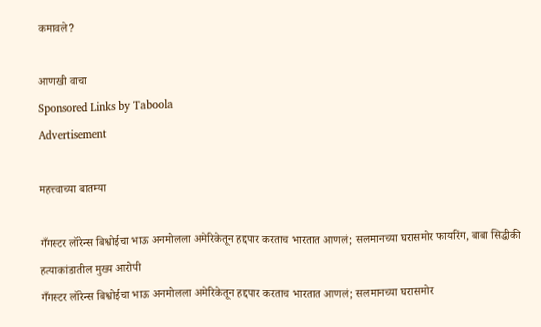कमावले?

आणखी वाचा
Sponsored Links by Taboola
Advertisement

महत्त्वाच्या बातम्या

गँगस्टर लॉरेन्स बिश्वोईचा भाऊ अनमोलला अमेरिकेतून हद्दपार करताच भारतात आणलं; सलमानच्या घरासमोर फायरिंग, बाबा सिद्धीकी हत्याकांडातील मुख्य आरोपी
गँगस्टर लॉरेन्स बिश्वोईचा भाऊ अनमोलला अमेरिकेतून हद्दपार करताच भारतात आणलं; सलमानच्या घरासमोर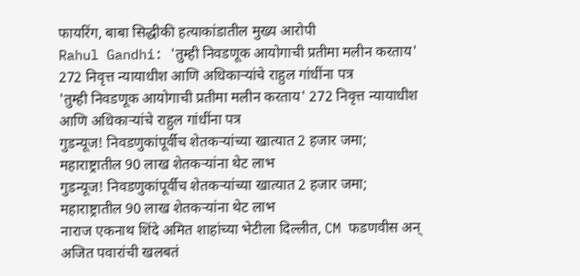फायरिंग, बाबा सिद्धीकी हत्याकांडातील मुख्य आरोपी
Rahul Gandhi: 'तुम्ही निवडणूक आयोगाची प्रतीमा मलीन करताय' 272 निवृत्त न्यायाधीश आणि अधिकाऱ्यांचे राहुल गांधींना पत्र
'तुम्ही निवडणूक आयोगाची प्रतीमा मलीन करताय' 272 निवृत्त न्यायाधीश आणि अधिकाऱ्यांचे राहुल गांधींना पत्र
गुडन्यूज! निवडणुकांपूर्वीच शेतकऱ्यांच्या खात्यात 2 हजार जमा; महाराष्ट्रातील 90 लाख शेतकऱ्यांना थेट लाभ
गुडन्यूज! निवडणुकांपूर्वीच शेतकऱ्यांच्या खात्यात 2 हजार जमा; महाराष्ट्रातील 90 लाख शेतकऱ्यांना थेट लाभ
नाराज एकनाथ शिंदे अमित शाहांच्या भेटीला दिल्लीत, CM फडणवीस अन् अजित पवारांची खलबतं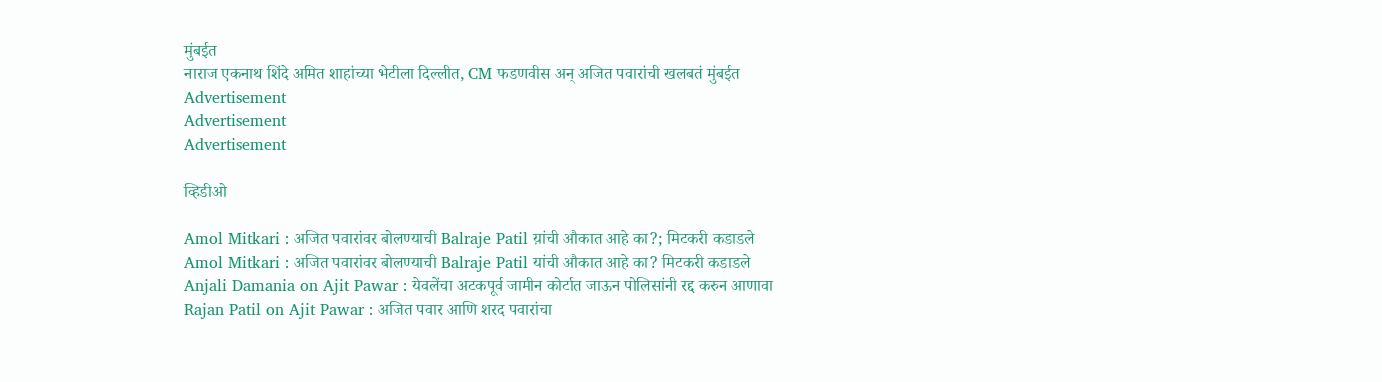मुंबईत
नाराज एकनाथ शिंदे अमित शाहांच्या भेटीला दिल्लीत, CM फडणवीस अन् अजित पवारांची खलबतं मुंबईत
Advertisement
Advertisement
Advertisement

व्हिडीओ

Amol Mitkari : अजित पवारांवर बोलण्याची Balraje Patil य़ांची औकात आहे का?; मिटकरी कडाडले
Amol Mitkari : अजित पवारांवर बोलण्याची Balraje Patil यांची औकात आहे का? मिटकरी कडाडले
Anjali Damania on Ajit Pawar : येवलेंचा अटकपूर्व जामीन कोर्टात जाऊन पोलिसांनी रद्द करुन आणावा
Rajan Patil on Ajit Pawar : अजित पवार आणि शरद पवारांचा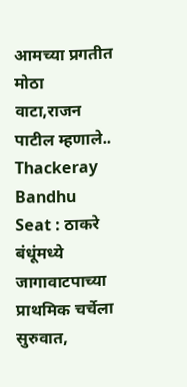आमच्या प्रगतीत मोठा वाटा,राजन पाटील म्हणाले..
Thackeray Bandhu Seat : ठाकरे बंधूंमध्ये जागावाटपाच्या प्राथमिक चर्चेला सुरुवात,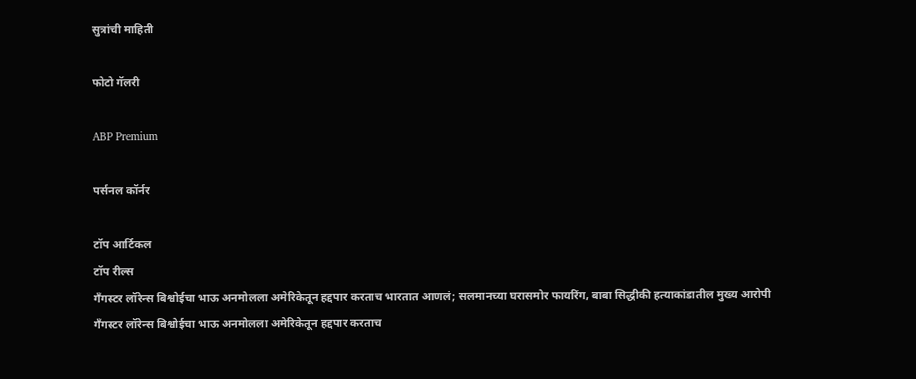सुत्रांची माहिती

फोटो गॅलरी

ABP Premium

पर्सनल कॉर्नर

टॉप आर्टिकल
टॉप रील्स
गँगस्टर लॉरेन्स बिश्वोईचा भाऊ अनमोलला अमेरिकेतून हद्दपार करताच भारतात आणलं; सलमानच्या घरासमोर फायरिंग, बाबा सिद्धीकी हत्याकांडातील मुख्य आरोपी
गँगस्टर लॉरेन्स बिश्वोईचा भाऊ अनमोलला अमेरिकेतून हद्दपार करताच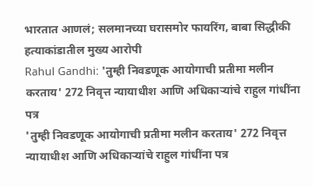भारतात आणलं; सलमानच्या घरासमोर फायरिंग, बाबा सिद्धीकी हत्याकांडातील मुख्य आरोपी
Rahul Gandhi: 'तुम्ही निवडणूक आयोगाची प्रतीमा मलीन करताय' 272 निवृत्त न्यायाधीश आणि अधिकाऱ्यांचे राहुल गांधींना पत्र
'तुम्ही निवडणूक आयोगाची प्रतीमा मलीन करताय' 272 निवृत्त न्यायाधीश आणि अधिकाऱ्यांचे राहुल गांधींना पत्र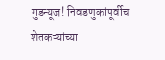गुडन्यूज! निवडणुकांपूर्वीच शेतकऱ्यांच्या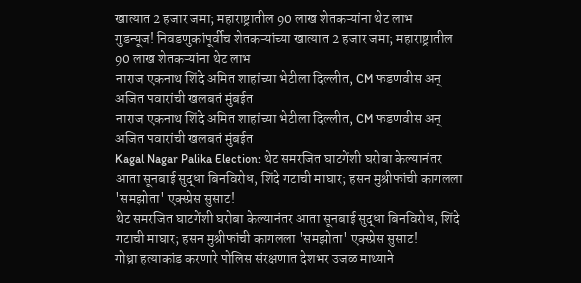खात्यात 2 हजार जमा; महाराष्ट्रातील 90 लाख शेतकऱ्यांना थेट लाभ
गुडन्यूज! निवडणुकांपूर्वीच शेतकऱ्यांच्या खात्यात 2 हजार जमा; महाराष्ट्रातील 90 लाख शेतकऱ्यांना थेट लाभ
नाराज एकनाथ शिंदे अमित शाहांच्या भेटीला दिल्लीत, CM फडणवीस अन् अजित पवारांची खलबतं मुंबईत
नाराज एकनाथ शिंदे अमित शाहांच्या भेटीला दिल्लीत, CM फडणवीस अन् अजित पवारांची खलबतं मुंबईत
Kagal Nagar Palika Election: थेट समरजित घाटगेंशी घरोबा केल्यानंतर आता सूनबाई सुद्धा बिनविरोध, शिंदे गटाची माघार; हसन मुश्रीफांची कागलला 'समझोता' एक्स्प्रेस सुसाट!
थेट समरजित घाटगेंशी घरोबा केल्यानंतर आता सूनबाई सुद्धा बिनविरोध, शिंदे गटाची माघार; हसन मुश्रीफांची कागलला 'समझोता' एक्स्प्रेस सुसाट!
गोध्रा हत्याकांड करणारे पोलिस संरक्षणात देशभर उजळ माथ्याने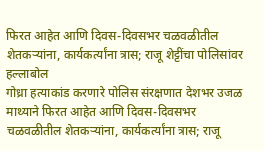फिरत आहेत आणि दिवस-दिवसभर चळवळीतील शेतकऱ्यांना, कार्यकर्त्यांना त्रास; राजू शेट्टींचा पोलिसांवर हल्लाबोल
गोध्रा हत्याकांड करणारे पोलिस संरक्षणात देशभर उजळ माथ्याने फिरत आहेत आणि दिवस-दिवसभर चळवळीतील शेतकऱ्यांना, कार्यकर्त्यांना त्रास; राजू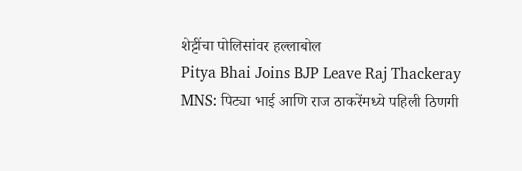शेट्टींचा पोलिसांवर हल्लाबोल
Pitya Bhai Joins BJP Leave Raj Thackeray MNS: पिट्या भाई आणि राज ठाकरेंमध्ये पहिली ठिणगी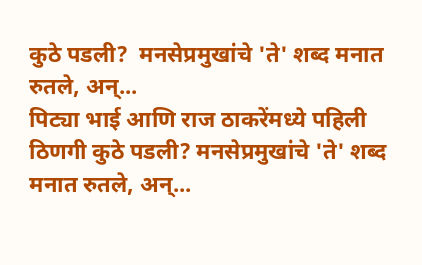कुठे पडली?  मनसेप्रमुखांचे 'ते' शब्द मनात रुतले, अन्...
पिट्या भाई आणि राज ठाकरेंमध्ये पहिली ठिणगी कुठे पडली? मनसेप्रमुखांचे 'ते' शब्द मनात रुतले, अन्...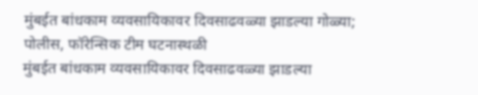मुंबईत बांधकाम व्यवसायिकावर दिवसाढवळ्या झाडल्या गोळ्या; पोलीस, फॉरेन्सिक टीम घटनास्थळी
मुंबईत बांधकाम व्यवसायिकावर दिवसाढवळ्या झाडल्या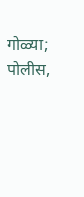गोळ्या; पोलीस,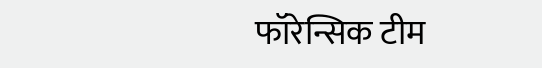फॉरेन्सिक टीम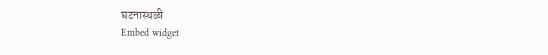घटनास्थळी
Embed widget